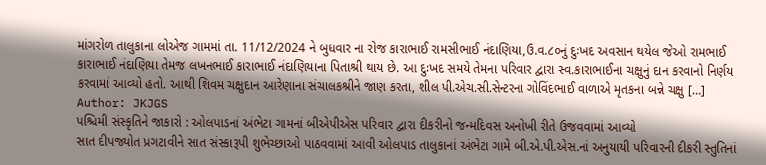માંગરોળ તાલુકાના લોએજ ગામમાં તા. 11/12/2024 ને બુધવાર ના રોજ કારાભાઈ રામસીભાઈ નંદાણિયા,ઉ.વ.૮૦નું દુઃખદ અવસાન થયેલ જેઓ રામભાઈ કારાભાઈ નંદાણિયા તેમજ લખનભાઈ કારાભાઈ નંદાણિયાના પિતાશ્રી થાય છે. આ દુઃખદ સમયે તેમના પરિવાર દ્વારા સ્વ.કારાભાઈના ચક્ષુનું દાન કરવાનો નિર્ણય કરવામાં આવ્યો હતો. આથી શિવમ ચક્ષુદાન આરેણાના સંચાલકશ્રીને જાણ કરતા, શીલ પી.એચ.સી.સેન્ટરના ગોવિંદભાઈ વાળાએ મૃતકના બન્ને ચક્ષુ […]
Author: JKJGS
પશ્ચિમી સંસ્કૃતિને જાકારો : ઓલપાડનાં અંભેટા ગામનાં બીએપીએસ પરિવાર દ્વારા દીકરીનો જન્મદિવસ અનોખી રીતે ઉજવવામાં આવ્યો
સાત દીપજ્યોત પ્રગટાવીને સાત સંસ્કારૂપી શુભેચ્છાઓ પાઠવવામાં આવી ઓલપાડ તાલુકાનાં અંભેટા ગામે બી.એ.પી.એસ.નાં અનુયાયી પરિવારની દીકરી સ્તુતિનાં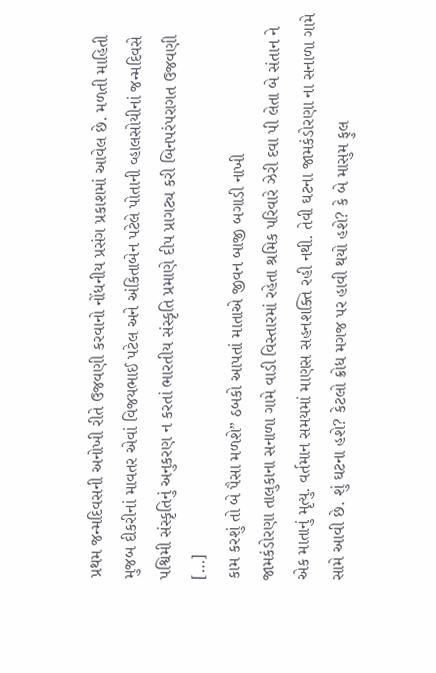પ્રથમ જન્મદિવસની અનોખી રીતે ઉજવણી કરવાનો નોંધનીય પ્રસંગ પ્રકાશમાં આવેલ છે. મળતી માહિતી મુજબ દીકરીનાં માવતર એવાં વિજયભાઈ પટેલ અને અંકિતાબેન પટેલે પોતાની વ્હાલસોયીનાં જન્મદિવસે પશ્વિમી સંસ્કૃતિનું અનુકરણ ન કરતાં ભારતીય સંસ્કૃતિ પ્રમાણે દીપ પ્રાગટ્ય કરી બિનપરંપરાગત ઉજવણી […]
કામ કરશું તો બે પૈસા મળશે” ઠબકો આપતાં માતાએ જીવન બાજી બગાડી નાખી
જામકંડોરણા તાલુકાના સનાળા ગામે વાડી વિસ્તારમાં રહેતા શ્રમિક પરિવારે ઝેરી દવા પી લેતા બે સંતાન ને એક માતાનું મૃત્યુ. વર્તમાન સમયમાં માણસ સહનશક્તિ રહી નથી. તેવી ઘટના જામકંડોરણા ના સનાળા ગામે સામે આવી છે. શું ઘટના હશે? કેટલો ક્રોધ મગજ પર હાવી થયો હશે? કે બે માસુમ ફુલ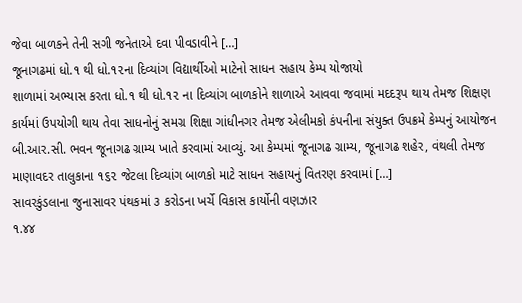જેવા બાળકને તેની સગી જનેતાએ દવા પીવડાવીને […]
જૂનાગઢમાં ધો.૧ થી ધો.૧૨ના દિવ્યાંગ વિદ્યાર્થીઓ માટેનો સાધન સહાય કેમ્પ યોજાયો
શાળામાં અભ્યાસ કરતા ધો.૧ થી ધો.૧૨ ના દિવ્યાંગ બાળકોને શાળાએ આવવા જવામાં મદદરૂપ થાય તેમજ શિક્ષણ કાર્યમાં ઉપયોગી થાય તેવા સાધનોનું સમગ્ર શિક્ષા ગાંધીનગર તેમજ એલીમકો કંપનીના સંયુક્ત ઉપક્રમે કેમ્પનું આયોજન બી.આર.સી. ભવન જૂનાગઢ ગ્રામ્ય ખાતે કરવામાં આવ્યું. આ કેમ્પમાં જૂનાગઢ ગ્રામ્ય, જૂનાગઢ શહેર, વંથલી તેમજ માણાવદર તાલુકાના ૧૬૨ જેટલા દિવ્યાંગ બાળકો માટે સાધન સહાયનું વિતરણ કરવામાં […]
સાવરકુંડલાના જુનાસાવર પંથકમાં ૩ કરોડના ખર્ચે વિકાસ કાર્યોની વણઝાર
૧.૪૪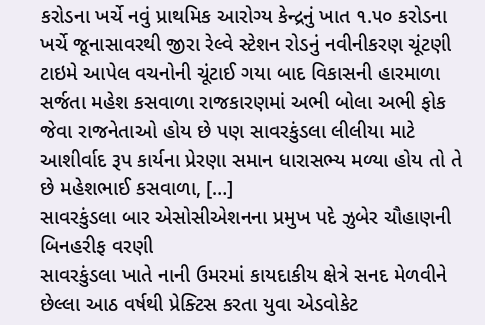કરોડના ખર્ચે નવું પ્રાથમિક આરોગ્ય કેન્દ્રનું ખાત ૧.૫૦ કરોડના ખર્ચે જૂનાસાવરથી જીરા રેલ્વે સ્ટેશન રોડનું નવીનીકરણ ચૂંટણી ટાઇમે આપેલ વચનોની ચૂંટાઈ ગયા બાદ વિકાસની હારમાળા સર્જતા મહેશ કસવાળા રાજકારણમાં અભી બોલા અભી ફોક જેવા રાજનેતાઓ હોય છે પણ સાવરકુંડલા લીલીયા માટે આશીર્વાદ રૂપ કાર્યના પ્રેરણા સમાન ધારાસભ્ય મળ્યા હોય તો તે છે મહેશભાઈ કસવાળા, […]
સાવરકુંડલા બાર એસોસીએશનના પ્રમુખ પદે ઝુબેર ચૌહાણની બિનહરીફ વરણી
સાવરકુંડલા ખાતે નાની ઉમરમાં કાયદાકીય ક્ષેત્રે સનદ મેળવીને છેલ્લા આઠ વર્ષથી પ્રેક્ટિસ કરતા યુવા એડવોકેટ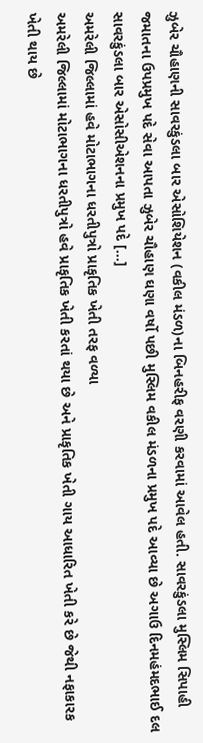ઝુબેર ચૌહાણની સાવરકુંડલા બાર એસોશિયેશન (વકીલ મંડળ)ના બિનહરીફ વરણી કરવામાં આવેલ હતી. સાવરકુંડલા મુસ્લિમ સિપાહી જમાતના ઉપપ્રમુખ પદે સેવા આપતા ઝુબેર ચૌહાણ ઘણા વર્ષો પછી મુસ્લિમ વકીલ મંડળના પ્રમુખ પદે આવ્યા છે અગાઉ દિનમહંમદભાઈ દલ સાવરકુંડલા બાર એસોસીએશનના પ્રમુખ પદે […]
અમરેલી જિલ્લામાં હવે મોટાભાગના ધરતીપુત્રો પ્રાકૃતિક ખેતી તરફ વળ્યા
અમરેલી જિલ્લામાં મોટાભાગના ધરતીપુત્રો હવે પ્રાકૃતિક ખેતી કરતાં થયા છે અને પ્રાકૃતિક ખેતી ગાય આધારિત ખેતી કરે છે જેથી નફાકારક ખેતી થાય છે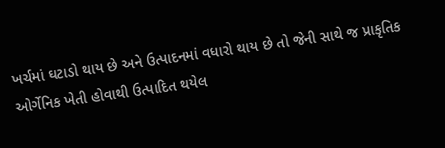ખર્ચમાં ઘટાડો થાય છે અને ઉત્પાદનમાં વધારો થાય છે તો જેની સાથે જ પ્રાકૃતિક ઓર્ગેનિક ખેતી હોવાથી ઉત્પાદિત થયેલ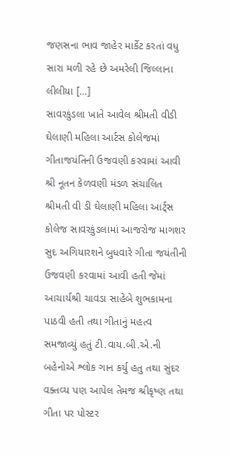જણસના ભાવ જાહેર માર્કેટ કરતાં વધુ સારા મળી રહે છે અમરેલી જિલ્લાના લીલીયા […]
સાવરકુંડલા ખાતે આવેલ શ્રીમતી વીડી ઘેલાણી મહિલા આર્ટસ કોલેજમાં ગીતાજયંતિની ઉજવણી કરવામાં આવી
શ્રી નૂતન કેળવણી મંડળ સંચાલિત શ્રીમતી વી ડી ઘેલાણી મહિલા આર્ટ્સ કોલેજ સાવરકુંડલામાં આજરોજ માગશર સુદ અગિયારશને બુધવારે ગીતા જયંતીની ઉજવણી કરવામાં આવી હતી જેમાં આચાર્યશ્રી ચાવડા સાહેબે શુભકામના પાઠવી હતી તથા ગીતાનું મહત્વ સમજાવ્યું હતું ટી.વાય.બી.એ.ની બહેનોએ શ્લોક ગાન કર્યુ હતુ તથા સુંદર વક્તવ્ય પણ આપેલ તેમજ શ્રીકૃષ્ણ તથા ગીતા પર પોસ્ટર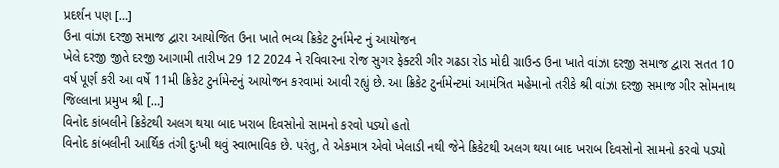પ્રદર્શન પણ […]
ઉના વાંઝા દરજી સમાજ દ્વારા આયોજિત ઉના ખાતે ભવ્ય ક્રિકેટ ટુર્નામેન્ટ નું આયોજન
ખેલે દરજી જીતે દરજી આગામી તારીખ 29 12 2024 ને રવિવારના રોજ સુગર ફેક્ટરી ગીર ગઢડા રોડ મોદી ગ્રાઉન્ડ ઉના ખાતે વાંઝા દરજી સમાજ દ્વારા સતત 10 વર્ષ પૂર્ણ કરી આ વર્ષે 11મી ક્રિકેટ ટુર્નામેન્ટનું આયોજન કરવામાં આવી રહ્યું છે. આ ક્રિકેટ ટુર્નામેન્ટમાં આમંત્રિત મહેમાનો તરીકે શ્રી વાંઝા દરજી સમાજ ગીર સોમનાથ જિલ્લાના પ્રમુખ શ્રી […]
વિનોદ કાંબલીને ક્રિકેટથી અલગ થયા બાદ ખરાબ દિવસોનો સામનો કરવો પડ્યો હતો
વિનોદ કાંબલીની આર્થિક તંગી દુઃખી થવું સ્વાભાવિક છે. પરંતુ, તે એકમાત્ર એવો ખેલાડી નથી જેને ક્રિકેટથી અલગ થયા બાદ ખરાબ દિવસોનો સામનો કરવો પડ્યો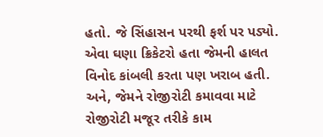હતો. જે સિંહાસન પરથી ફર્શ પર પડ્યો. એવા ઘણા ક્રિકેટરો હતા જેમની હાલત વિનોદ કાંબલી કરતા પણ ખરાબ હતી. અને, જેમને રોજીરોટી કમાવવા માટે રોજીરોટી મજૂર તરીકે કામ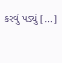કરવું પડ્યું […]